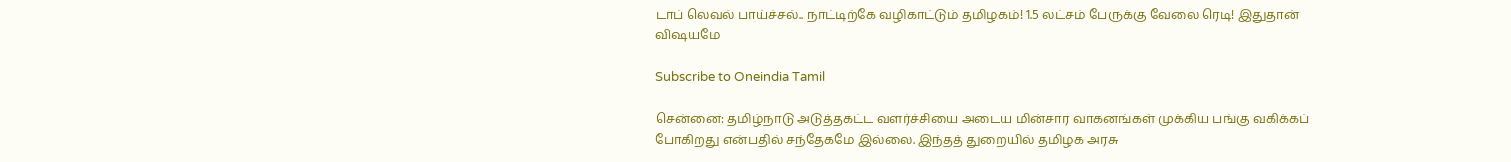டாப் லெவல் பாய்ச்சல்.. நாட்டிற்கே வழிகாட்டும் தமிழகம்! 1.5 லட்சம் பேருக்கு வேலை ரெடி! இதுதான் விஷயமே

Subscribe to Oneindia Tamil

சென்னை: தமிழ்நாடு அடுத்தகட்ட வளர்ச்சியை அடைய மின்சார வாகனங்கள் முக்கிய பங்கு வகிக்கப் போகிறது என்பதில் சந்தேகமே இல்லை. இந்தத் துறையில் தமிழக அரசு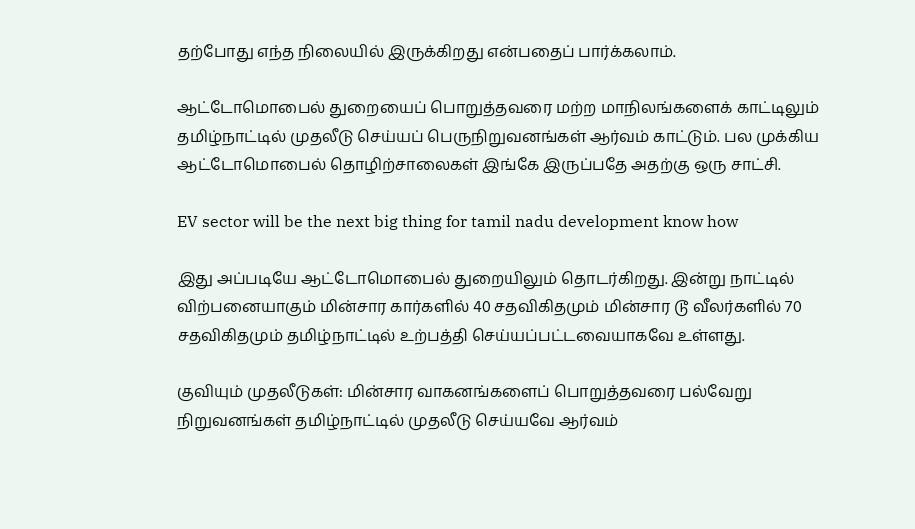தற்போது எந்த நிலையில் இருக்கிறது என்பதைப் பார்க்கலாம்.

ஆட்டோமொபைல் துறையைப் பொறுத்தவரை மற்ற மாநிலங்களைக் காட்டிலும் தமிழ்நாட்டில் முதலீடு செய்யப் பெருநிறுவனங்கள் ஆர்வம் காட்டும். பல முக்கிய ஆட்டோமொபைல் தொழிற்சாலைகள் இங்கே இருப்பதே அதற்கு ஒரு சாட்சி.

EV sector will be the next big thing for tamil nadu development know how

இது அப்படியே ஆட்டோமொபைல் துறையிலும் தொடர்கிறது. இன்று நாட்டில் விற்பனையாகும் மின்சார கார்களில் 40 சதவிகிதமும் மின்சார டூ வீலர்களில் 70 சதவிகிதமும் தமிழ்நாட்டில் உற்பத்தி செய்யப்பட்டவையாகவே உள்ளது.

குவியும் முதலீடுகள்: மின்சார வாகனங்களைப் பொறுத்தவரை பல்வேறு நிறுவனங்கள் தமிழ்நாட்டில் முதலீடு செய்யவே ஆர்வம்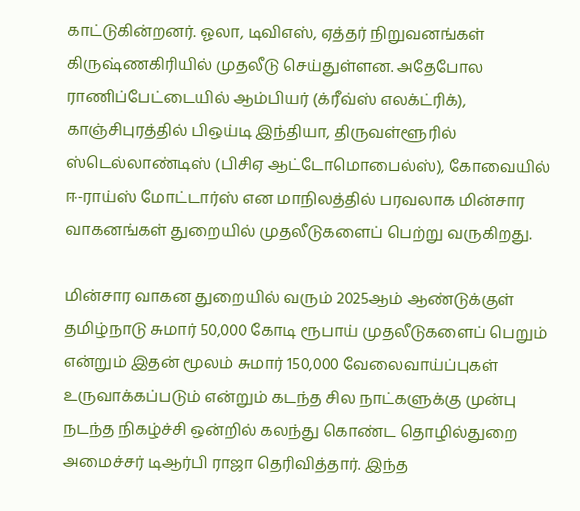காட்டுகின்றனர். ஓலா, டிவிஎஸ், ஏத்தர் நிறுவனங்கள் கிருஷ்ணகிரியில் முதலீடு செய்துள்ளன. அதேபோல ராணிப்பேட்டையில் ஆம்பியர் (க்ரீவ்ஸ் எலக்ட்ரிக்), காஞ்சிபுரத்தில் பிஒய்டி இந்தியா, திருவள்ளூரில் ஸ்டெல்லாண்டிஸ் (பிசிஏ ஆட்டோமொபைல்ஸ்), கோவையில் ஈ-ராய்ஸ் மோட்டார்ஸ் என மாநிலத்தில் பரவலாக மின்சார வாகனங்கள் துறையில் முதலீடுகளைப் பெற்று வருகிறது.

மின்சார வாகன துறையில் வரும் 2025ஆம் ஆண்டுக்குள் தமிழ்நாடு சுமார் 50,000 கோடி ரூபாய் முதலீடுகளைப் பெறும் என்றும் இதன் மூலம் சுமார் 150,000 வேலைவாய்ப்புகள் உருவாக்கப்படும் என்றும் கடந்த சில நாட்களுக்கு முன்பு நடந்த நிகழ்ச்சி ஒன்றில் கலந்து கொண்ட தொழில்துறை அமைச்சர் டிஆர்பி ராஜா தெரிவித்தார். இந்த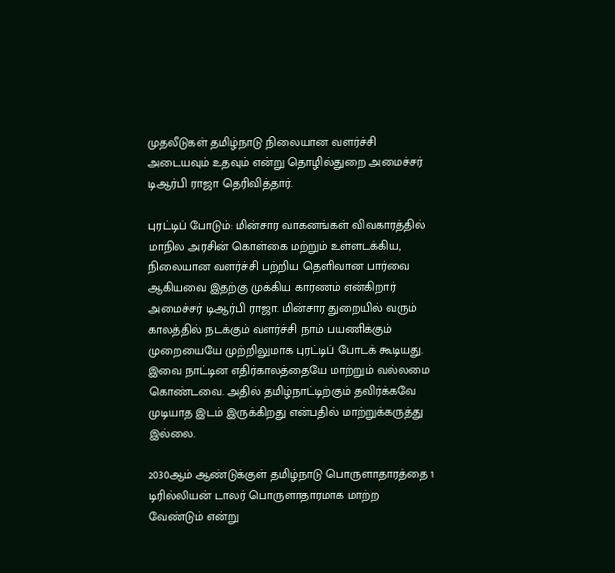முதலீடுகள் தமிழ்நாடு நிலையான வளர்ச்சி அடையவும் உதவும் என்று தொழில்துறை அமைச்சர் டிஆர்பி ராஜா தெரிவித்தார்.

புரட்டிப் போடும்: மின்சார வாகனங்கள் விவகாரத்தில் மாநில அரசின் கொள்கை மற்றும் உள்ளடக்கிய, நிலையான வளர்ச்சி பற்றிய தெளிவான பார்வை ஆகியவை இதற்கு முக்கிய காரணம் என்கிறார் அமைச்சர் டிஆர்பி ராஜா. மின்சார துறையில் வரும் காலத்தில் நடக்கும் வளர்ச்சி நாம் பயணிக்கும் முறையையே முற்றிலுமாக புரட்டிப் போடக் கூடியது. இவை நாட்டின எதிர்காலத்தையே மாற்றும் வல்லமை கொண்டவை. அதில் தமிழ்நாட்டிற்கும் தவிர்க்கவே முடியாத இடம் இருக்கிறது என்பதில் மாற்றுக்கருத்து இல்லை.

2030ஆம் ஆண்டுக்குள் தமிழ்நாடு பொருளாதாரத்தை 1 டிரில்லியன் டாலர் பொருளாதாரமாக மாற்ற வேண்டும் என்று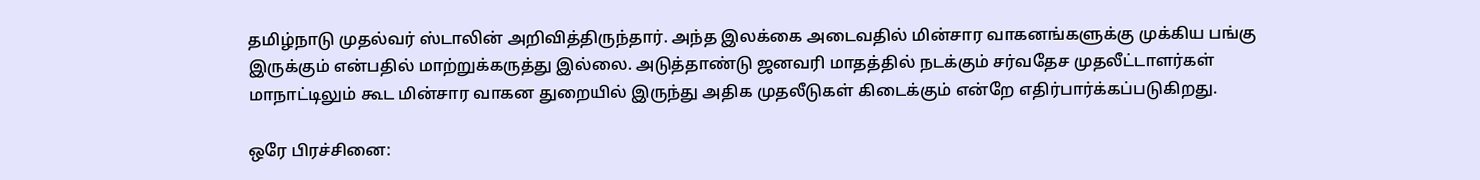தமிழ்நாடு முதல்வர் ஸ்டாலின் அறிவித்திருந்தார். அந்த இலக்கை அடைவதில் மின்சார வாகனங்களுக்கு முக்கிய பங்கு இருக்கும் என்பதில் மாற்றுக்கருத்து இல்லை. அடுத்தாண்டு ஜனவரி மாதத்தில் நடக்கும் சர்வதேச முதலீட்டாளர்கள் மாநாட்டிலும் கூட மின்சார வாகன துறையில் இருந்து அதிக முதலீடுகள் கிடைக்கும் என்றே எதிர்பார்க்கப்படுகிறது.

ஒரே பிரச்சினை: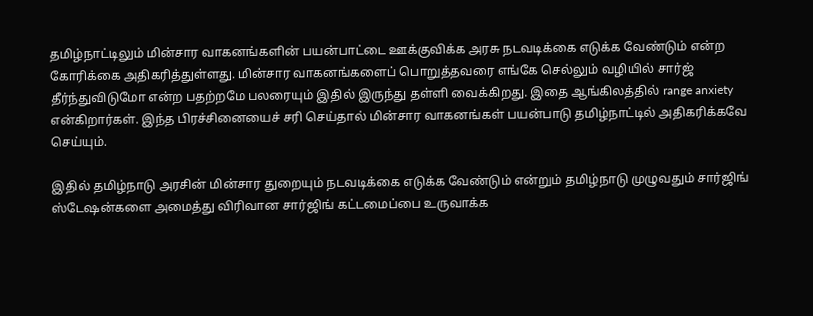தமிழ்நாட்டிலும் மின்சார வாகனங்களின் பயன்பாட்டை ஊக்குவிக்க அரசு நடவடிக்கை எடுக்க வேண்டும் என்ற கோரிக்கை அதிகரித்துள்ளது. மின்சார வாகனங்களைப் பொறுத்தவரை எங்கே செல்லும் வழியில் சார்ஜ் தீர்ந்துவிடுமோ என்ற பதற்றமே பலரையும் இதில் இருந்து தள்ளி வைக்கிறது. இதை ஆங்கிலத்தில் range anxiety என்கிறார்கள். இந்த பிரச்சினையைச் சரி செய்தால் மின்சார வாகனங்கள் பயன்பாடு தமிழ்நாட்டில் அதிகரிக்கவே செய்யும்.

இதில் தமிழ்நாடு அரசின் மின்சார துறையும் நடவடிக்கை எடுக்க வேண்டும் என்றும் தமிழ்நாடு முழுவதும் சார்ஜிங் ஸ்டேஷன்களை அமைத்து விரிவான சார்ஜிங் கட்டமைப்பை உருவாக்க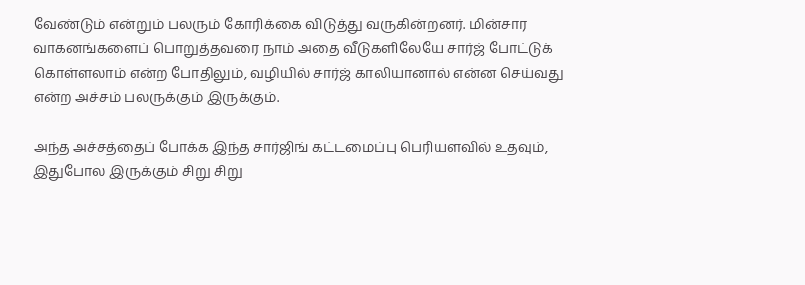வேண்டும் என்றும் பலரும் கோரிக்கை விடுத்து வருகின்றனர். மின்சார வாகனங்களைப் பொறுத்தவரை நாம் அதை வீடுகளிலேயே சார்ஜ் போட்டுக் கொள்ளலாம் என்ற போதிலும், வழியில் சார்ஜ் காலியானால் என்ன செய்வது என்ற அச்சம் பலருக்கும் இருக்கும்.

அந்த அச்சத்தைப் போக்க இந்த சார்ஜிங் கட்டமைப்பு பெரியளவில் உதவும், இதுபோல இருக்கும் சிறு சிறு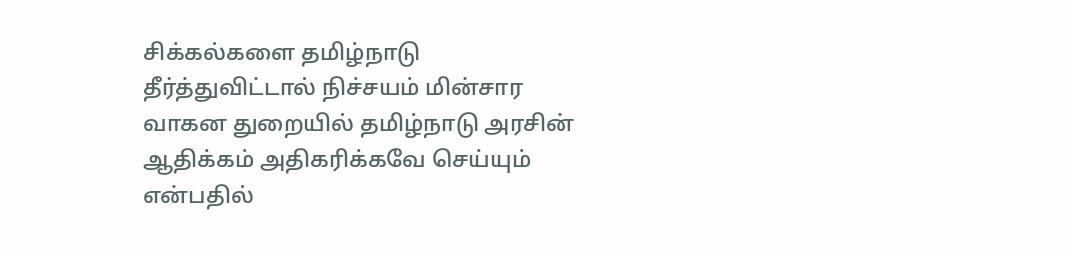சிக்கல்களை தமிழ்நாடு தீர்த்துவிட்டால் நிச்சயம் மின்சார வாகன துறையில் தமிழ்நாடு அரசின் ஆதிக்கம் அதிகரிக்கவே செய்யும் என்பதில்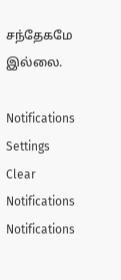சந்தேகமே இல்லை.

Notifications
Settings
Clear Notifications
Notifications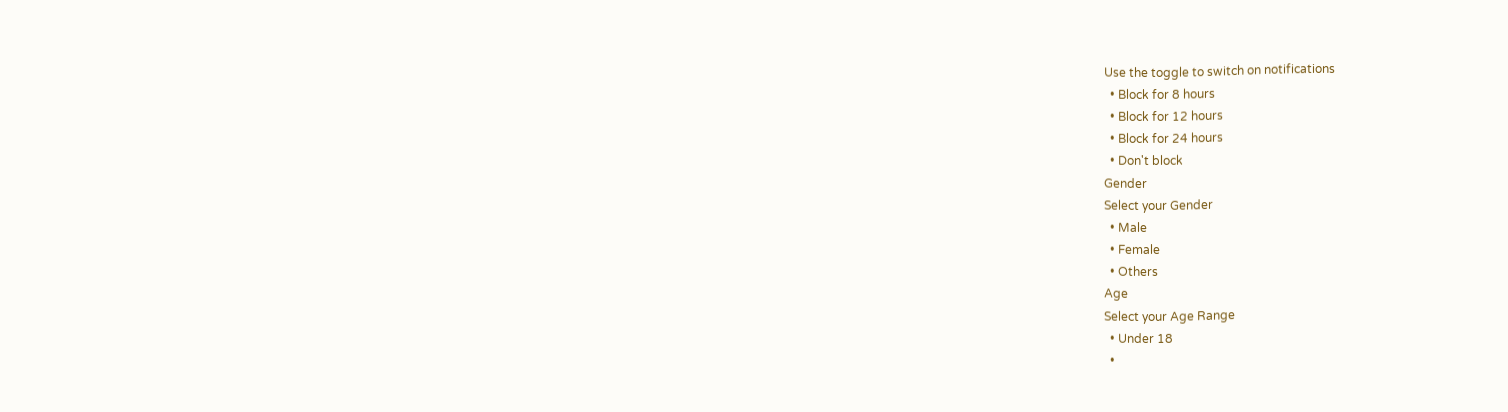Use the toggle to switch on notifications
  • Block for 8 hours
  • Block for 12 hours
  • Block for 24 hours
  • Don't block
Gender
Select your Gender
  • Male
  • Female
  • Others
Age
Select your Age Range
  • Under 18
  •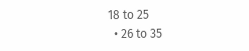18 to 25
  • 26 to 35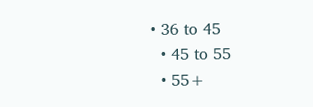• 36 to 45
  • 45 to 55
  • 55+